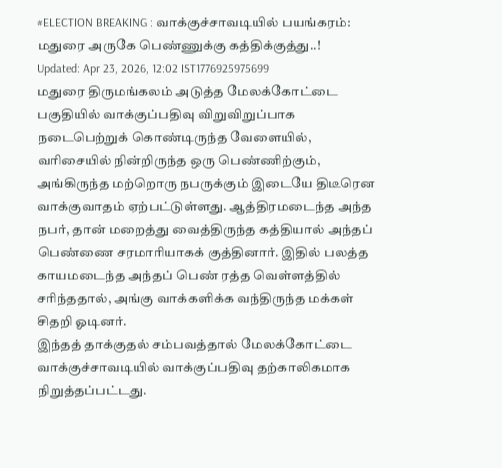#ELECTION BREAKING : வாக்குச்சாவடியில் பயங்கரம்: மதுரை அருகே பெண்ணுக்கு கத்திக்குத்து..!
Updated: Apr 23, 2026, 12:02 IST1776925975699
மதுரை திருமங்கலம் அடுத்த மேலக்கோட்டை பகுதியில் வாக்குப்பதிவு விறுவிறுப்பாக நடைபெற்றுக் கொண்டிருந்த வேளையில், வரிசையில் நின்றிருந்த ஒரு பெண்ணிற்கும், அங்கிருந்த மற்றொரு நபருக்கும் இடையே திடீரென வாக்குவாதம் ஏற்பட்டுள்ளது. ஆத்திரமடைந்த அந்த நபர், தான் மறைத்து வைத்திருந்த கத்தியால் அந்தப் பெண்ணை சரமாரியாகக் குத்தினார். இதில் பலத்த காயமடைந்த அந்தப் பெண் ரத்த வெள்ளத்தில் சரிந்ததால், அங்கு வாக்களிக்க வந்திருந்த மக்கள் சிதறி ஓடினர்.
இந்தத் தாக்குதல் சம்பவத்தால் மேலக்கோட்டை வாக்குச்சாவடியில் வாக்குப்பதிவு தற்காலிகமாக நிறுத்தப்பட்டது.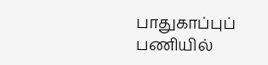பாதுகாப்புப் பணியில்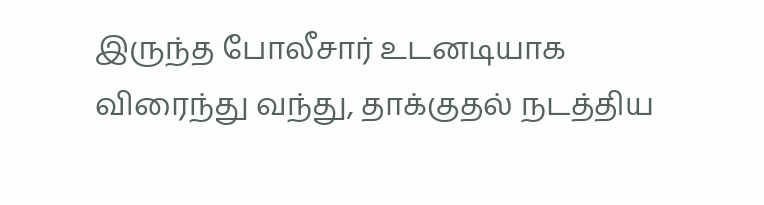இருந்த போலீசார் உடனடியாக விரைந்து வந்து, தாக்குதல் நடத்திய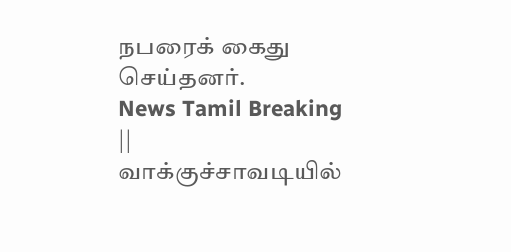நபரைக் கைது செய்தனர்.
News Tamil Breaking || வாக்குச்சாவடியில்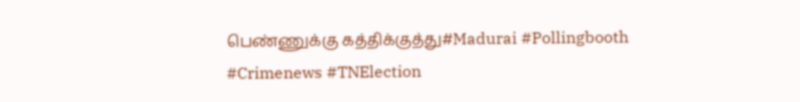பெண்ணுக்கு கத்திக்குத்து#Madurai #Pollingbooth #Crimenews #TNElection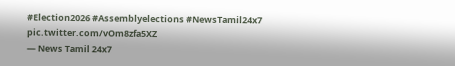#Election2026 #Assemblyelections #NewsTamil24x7 pic.twitter.com/vOm8zfa5XZ
— News Tamil 24x7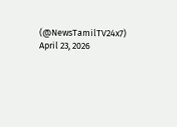(@NewsTamilTV24x7) April 23, 2026